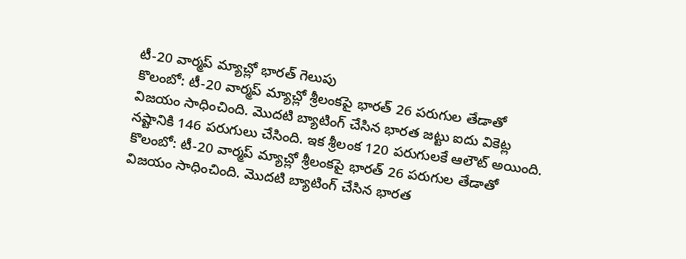టీ-20 వార్మప్ మ్యాచ్లో భారత్ గెలుపు
కొలంబో: టీ-20 వార్మప్ మ్యాచ్లో శ్రీలంకపై భారత్ 26 పరుగుల తేడాతో విజయం సాధించింది. మొదటి బ్యాటింగ్ చేసిన భారత జట్టు ఐదు వికెట్ల నష్టానికి 146 పరుగులు చేసింది. ఇక శ్రీలంక 120 పరుగులకే ఆలౌట్ అయింది.
కొలంబో: టీ-20 వార్మప్ మ్యాచ్లో శ్రీలంకపై భారత్ 26 పరుగుల తేడాతో విజయం సాధించింది. మొదటి బ్యాటింగ్ చేసిన భారత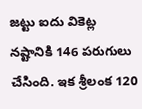జట్టు ఐదు వికెట్ల నష్టానికి 146 పరుగులు చేసింది. ఇక శ్రీలంక 120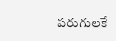పరుగులకే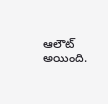ఆలౌట్ అయింది.